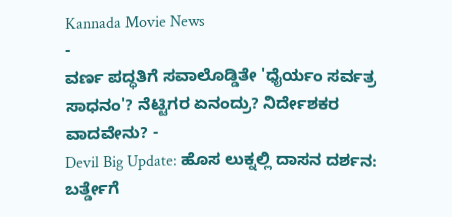Kannada Movie News
-
ವರ್ಣ ಪದ್ಧತಿಗೆ ಸವಾಲೊಡ್ಡಿತೇ 'ಧೈರ್ಯಂ ಸರ್ವತ್ರ ಸಾಧನಂ'? ನೆಟ್ಟಿಗರ ಏನಂದ್ರು? ನಿರ್ದೇಶಕರ ವಾದವೇನು? -
Devil Big Update: ಹೊಸ ಲುಕ್ನಲ್ಲಿ ದಾಸನ ದರ್ಶನ: ಬರ್ತ್ಡೇಗೆ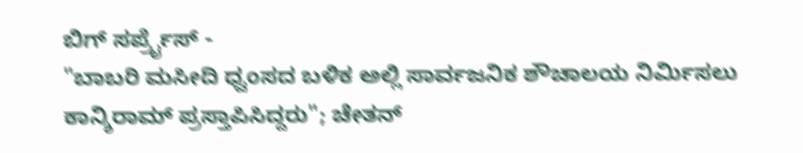ಬಿಗ್ ಸರ್ಪ್ರೈಸ್ -
"ಬಾಬರಿ ಮಸೀದಿ ಧ್ವಂಸದ ಬಳಿಕ ಅಲ್ಲಿ ಸಾರ್ವಜನಿಕ ಶೌಚಾಲಯ ನಿರ್ಮಿಸಲು ಕಾನ್ಶಿರಾಮ್ ಪ್ರಸ್ತಾಪಿಸಿದ್ದರು"; ಚೇತನ್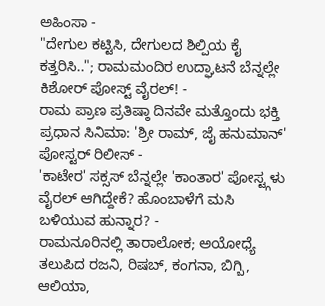ಅಹಿಂಸಾ -
"ದೇಗುಲ ಕಟ್ಟಿಸಿ, ದೇಗುಲದ ಶಿಲ್ಪಿಯ ಕೈ ಕತ್ತರಿಸಿ.."; ರಾಮಮಂದಿರ ಉದ್ಘಾಟನೆ ಬೆನ್ನಲ್ಲೇ ಕಿಶೋರ್ ಪೋಸ್ಟ್ ವೈರಲ್! -
ರಾಮ ಪ್ರಾಣ ಪ್ರತಿಷ್ಠಾ ದಿನವೇ ಮತ್ತೊಂದು ಭಕ್ತಿ ಪ್ರಧಾನ ಸಿನಿಮಾ: 'ಶ್ರೀ ರಾಮ್, ಜೈ ಹನುಮಾನ್' ಪೋಸ್ಟರ್ ರಿಲೀಸ್ -
'ಕಾಟೇರ' ಸಕ್ಸಸ್ ಬೆನ್ನಲ್ಲೇ 'ಕಾಂತಾರ' ಪೋಸ್ಟ್ಗಳು ವೈರಲ್ ಆಗಿದ್ದೇಕೆ? ಹೊಂಬಾಳೆಗೆ ಮಸಿ ಬಳಿಯುವ ಹುನ್ನಾರ? -
ರಾಮನೂರಿನಲ್ಲಿ ತಾರಾಲೋಕ; ಅಯೋಧ್ಯೆ ತಲುಪಿದ ರಜನಿ, ರಿಷಬ್, ಕಂಗನಾ, ಬಿಗ್ಬಿ, ಆಲಿಯಾ,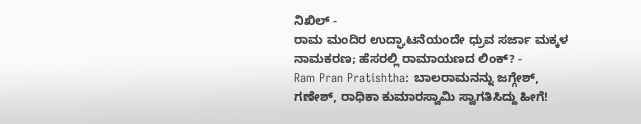ನಿಖಿಲ್ -
ರಾಮ ಮಂದಿರ ಉದ್ಘಾಟನೆಯಂದೇ ಧ್ರುವ ಸರ್ಜಾ ಮಕ್ಕಳ ನಾಮಕರಣ; ಹೆಸರಲ್ಲಿ ರಾಮಾಯಣದ ಲಿಂಕ್? -
Ram Pran Pratishtha: ಬಾಲರಾಮನನ್ನು ಜಗ್ಗೇಶ್, ಗಣೇಶ್, ರಾಧಿಕಾ ಕುಮಾರಸ್ವಾಮಿ ಸ್ವಾಗತಿಸಿದ್ದು ಹೀಗೆ!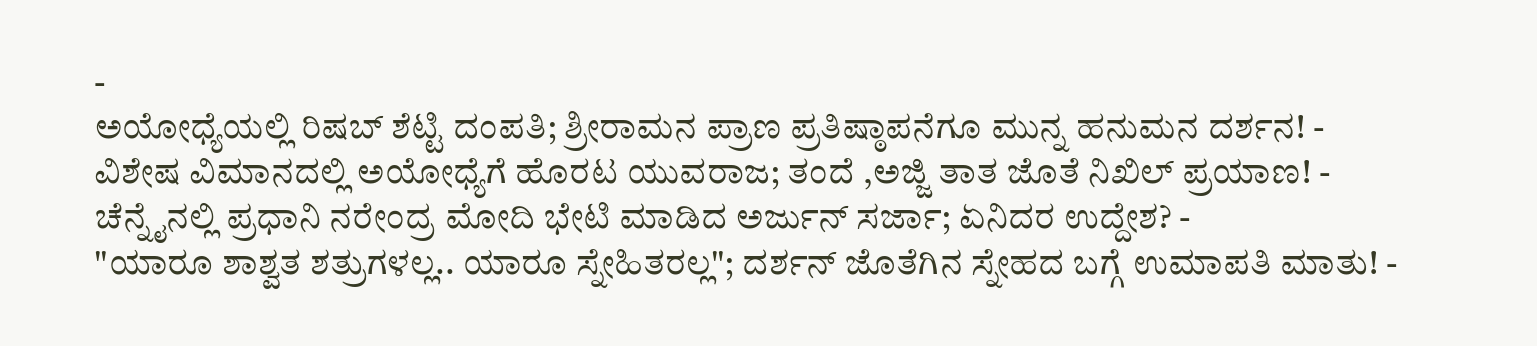-
ಅಯೋಧ್ಯೆಯಲ್ಲಿ ರಿಷಬ್ ಶೆಟ್ಟಿ ದಂಪತಿ; ಶ್ರೀರಾಮನ ಪ್ರಾಣ ಪ್ರತಿಷ್ಠಾಪನೆಗೂ ಮುನ್ನ ಹನುಮನ ದರ್ಶನ! -
ವಿಶೇಷ ವಿಮಾನದಲ್ಲಿ ಅಯೋಧ್ಯೆಗೆ ಹೊರಟ ಯುವರಾಜ; ತಂದೆ ,ಅಜ್ಜಿ ತಾತ ಜೊತೆ ನಿಖಿಲ್ ಪ್ರಯಾಣ! -
ಚೆನ್ನೈನಲ್ಲಿ ಪ್ರಧಾನಿ ನರೇಂದ್ರ ಮೋದಿ ಭೇಟಿ ಮಾಡಿದ ಅರ್ಜುನ್ ಸರ್ಜಾ; ಏನಿದರ ಉದ್ದೇಶ? -
"ಯಾರೂ ಶಾಶ್ವತ ಶತ್ರುಗಳಲ್ಲ.. ಯಾರೂ ಸ್ನೇಹಿತರಲ್ಲ"; ದರ್ಶನ್ ಜೊತೆಗಿನ ಸ್ನೇಹದ ಬಗ್ಗೆ ಉಮಾಪತಿ ಮಾತು! -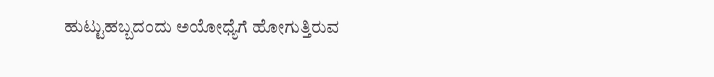ಹುಟ್ಟುಹಬ್ಬದಂದು ಅಯೋಧ್ಯೆಗೆ ಹೋಗುತ್ತಿರುವ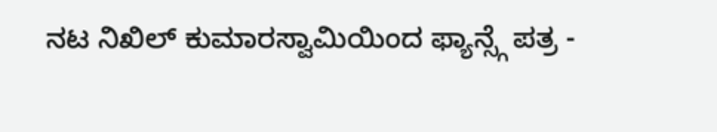ನಟ ನಿಖಿಲ್ ಕುಮಾರಸ್ವಾಮಿಯಿಂದ ಫ್ಯಾನ್ಸ್ಗೆ ಪತ್ರ -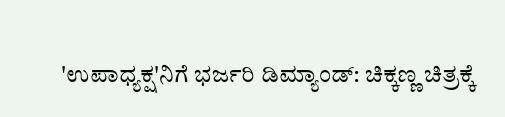'ಉಪಾಧ್ಯಕ್ಷ'ನಿಗೆ ಭರ್ಜರಿ ಡಿಮ್ಯಾಂಡ್: ಚಿಕ್ಕಣ್ಣ ಚಿತ್ರಕ್ಕೆ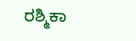ರಶ್ಮಿಕಾ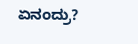ಏನಂದ್ರು?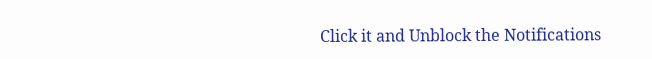Click it and Unblock the Notifications